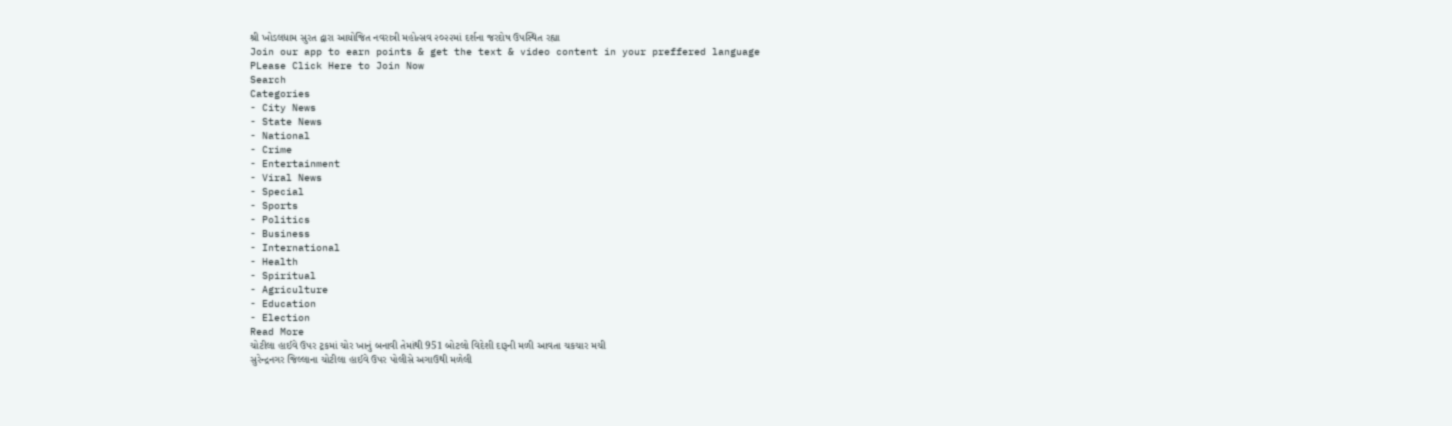શ્રી ખોડલધામ સુરત દ્વારા આયોજિત નવરાત્રી મહોત્સવ ૨૦૨૨માં દર્શના જરદોષ ઉપસ્થિત રહ્યા
Join our app to earn points & get the text & video content in your preffered language
PLease Click Here to Join Now
Search
Categories
- City News
- State News
- National
- Crime
- Entertainment
- Viral News
- Special
- Sports
- Politics
- Business
- International
- Health
- Spiritual
- Agriculture
- Education
- Election
Read More
ચોટીલા હાઈવે ઉપર ટ્રકમાં ચોર ખાનું બનાવી તેમાંથી 951 બોટલો વિદેશી દારૂની મળી આવતા ચકચાર મચી
સુરેન્દ્રનગર જિલ્લાના ચોટીલા હાઈવે ઉપર પોલીસે અગાઉથી મળેલી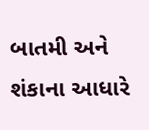બાતમી અને શંકાના આધારે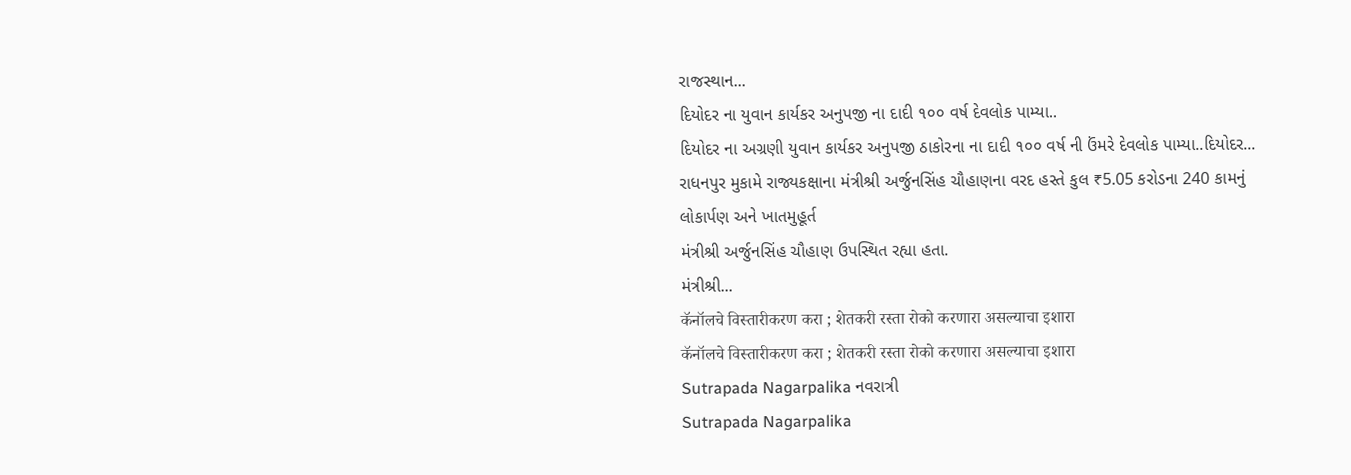રાજસ્થાન...
દિયોદર ના યુવાન કાર્યકર અનુપજી ના દાદી ૧૦૦ વર્ષ દેવલોક પામ્યા..
દિયોદર ના અગ્રણી યુવાન કાર્યકર અનુપજી ઠાકોરના ના દાદી ૧૦૦ વર્ષ ની ઉંમરે દેવલોક પામ્યા..દિયોદર...
રાધનપુર મુકામે રાજ્યકક્ષાના મંત્રીશ્રી અર્જુનસિંહ ચૌહાણના વરદ હસ્તે કુલ ₹5.05 કરોડના 240 કામનું લોકાર્પણ અને ખાતમુહૂર્ત
મંત્રીશ્રી અર્જુનસિંહ ચૌહાણ ઉપસ્થિત રહ્યા હતા.
મંત્રીશ્રી...
कॅनॉलचे विस्तारीकरण करा ; शेतकरी रस्ता रोको करणारा असल्याचा इशारा
कॅनॉलचे विस्तारीकरण करा ; शेतकरी रस्ता रोको करणारा असल्याचा इशारा
Sutrapada Nagarpalika નવરાત્રી
Sutrapada Nagarpalika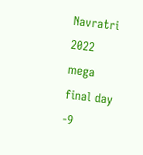Navratri 2022 mega final day -9